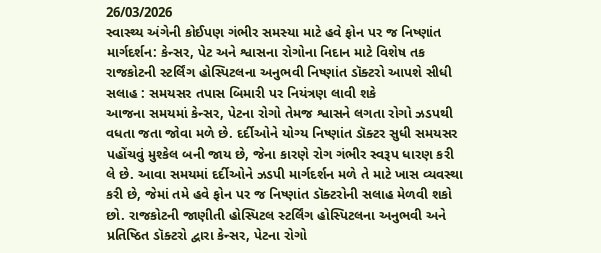26/03/2026
સ્વાસ્થ્ય અંગેની કોઈપણ ગંભીર સમસ્યા માટે હવે ફોન પર જ નિષ્ણાંત માર્ગદર્શન: કેન્સર, પેટ અને શ્વાસના રોગોના નિદાન માટે વિશેષ તક
રાજકોટની સ્ટર્લિંગ હોસ્પિટલના અનુભવી નિષ્ણાંત ડૉક્ટરો આપશે સીધી સલાહ : સમયસર તપાસ બિમારી પર નિયંત્રણ લાવી શકે
આજના સમયમાં કેન્સર, પેટના રોગો તેમજ શ્વાસને લગતા રોગો ઝડપથી વધતા જતા જોવા મળે છે. દર્દીઓને યોગ્ય નિષ્ણાંત ડૉક્ટર સુધી સમયસર પહોંચવું મુશ્કેલ બની જાય છે, જેના કારણે રોગ ગંભીર સ્વરૂપ ધારણ કરી લે છે. આવા સમયમાં દર્દીઓને ઝડપી માર્ગદર્શન મળે તે માટે ખાસ વ્યવસ્થા કરી છે, જેમાં તમે હવે ફોન પર જ નિષ્ણાંત ડૉક્ટરોની સલાહ મેળવી શકો છો. રાજકોટની જાણીતી હોસ્પિટલ સ્ટર્લિંગ હોસ્પિટલના અનુભવી અને પ્રતિષ્ઠિત ડૉક્ટરો દ્વારા કેન્સર, પેટના રોગો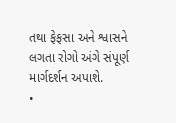તથા ફેફસા અને શ્વાસને લગતા રોગો અંગે સંપૂર્ણ માર્ગદર્શન અપાશે.
•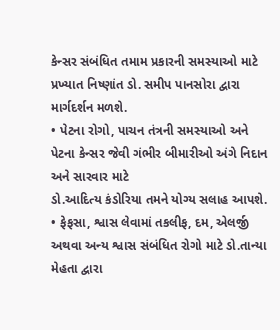કેન્સર સંબંધિત તમામ પ્રકારની સમસ્યાઓ માટે પ્રખ્યાત નિષ્ણાંત ડો. સમીપ પાનસોરા દ્વારા માર્ગદર્શન મળશે.
• પેટના રોગો, પાચન તંત્રની સમસ્યાઓ અને પેટના કેન્સર જેવી ગંભીર બીમારીઓ અંગે નિદાન અને સારવાર માટે
ડો.આદિત્ય કંડોરિયા તમને યોગ્ય સલાહ આપશે.
• ફેફસા, શ્વાસ લેવામાં તકલીફ, દમ, એલર્જી અથવા અન્ય શ્વાસ સંબંધિત રોગો માટે ડો.તાન્યા મેહતા દ્વારા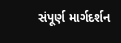સંપૂર્ણ માર્ગદર્શન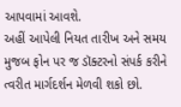આપવામાં આવશે.
અહીં આપેલી નિયત તારીખ અને સમય મુજબ ફોન પર જ ડૉક્ટરનો સંપર્ક કરીને ત્વરીત માર્ગદર્શન મેળવી શકો છો.